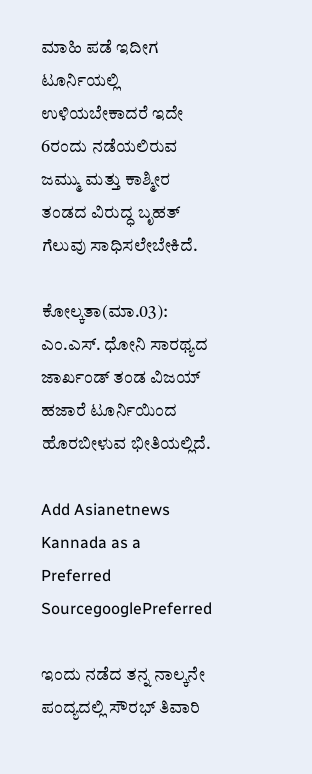ಮಾಹಿ ಪಡೆ ಇದೀಗ ಟೂರ್ನಿಯಲ್ಲಿ ಉಳಿಯಬೇಕಾದರೆ ಇದೇ 6ರಂದು ನಡೆಯಲಿರುವ ಜಮ್ಮು ಮತ್ತು ಕಾಶ್ಮೀರ ತಂಡದ ವಿರುದ್ಧ ಬೃಹತ್ ಗೆಲುವು ಸಾಧಿಸಲೇಬೇಕಿದೆ.

ಕೋಲ್ಕತಾ(ಮಾ.03): ಎಂ.ಎಸ್. ಧೋನಿ ಸಾರಥ್ಯದ ಜಾರ್ಖಂಡ್ ತಂಡ ವಿಜಯ್ ಹಜಾರೆ ಟೂರ್ನಿಯಿಂದ ಹೊರಬೀಳುವ ಭೀತಿಯಲ್ಲಿದೆ.

Add Asianetnews Kannada as a Preferred SourcegooglePreferred

ಇಂದು ನಡೆದ ತನ್ನ ನಾಲ್ಕನೇ ಪಂದ್ಯದಲ್ಲಿ ಸೌರಭ್ ತಿವಾರಿ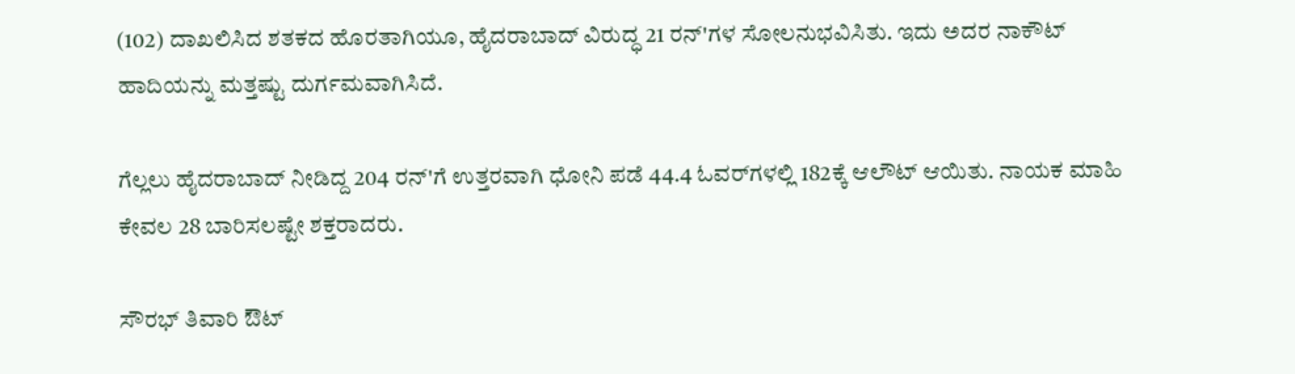(102) ದಾಖಲಿಸಿದ ಶತಕದ ಹೊರತಾಗಿಯೂ, ಹೈದರಾಬಾದ್ ವಿರುದ್ಧ 21 ರನ್‌'ಗಳ ಸೋಲನುಭವಿಸಿತು. ಇದು ಅದರ ನಾಕೌಟ್ ಹಾದಿಯನ್ನು ಮತ್ತಷ್ಟು ದುರ್ಗಮವಾಗಿಸಿದೆ.

ಗೆಲ್ಲಲು ಹೈದರಾಬಾದ್ ನೀಡಿದ್ದ 204 ರನ್‌'ಗೆ ಉತ್ತರವಾಗಿ ಧೋನಿ ಪಡೆ 44.4 ಓವರ್‌ಗಳಲ್ಲಿ 182ಕ್ಕೆ ಆಲೌಟ್ ಆಯಿತು. ನಾಯಕ ಮಾಹಿ ಕೇವಲ 28 ಬಾರಿಸಲಷ್ಟೇ ಶಕ್ತರಾದರು.

ಸೌರಭ್ ತಿವಾರಿ ಔಟ್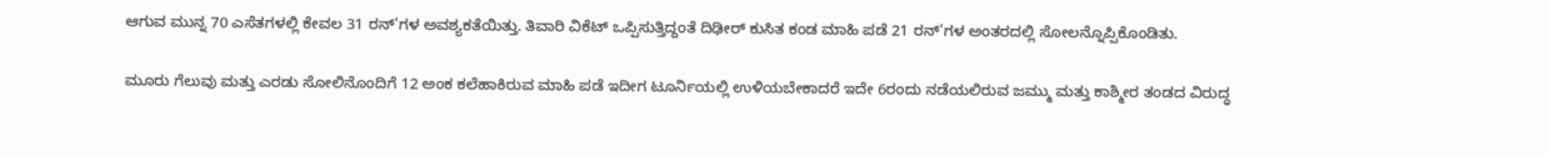ಆಗುವ ಮುನ್ನ 70 ಎಸೆತಗಳಲ್ಲಿ ಕೇವಲ 31 ರನ್'ಗಳ ಅವಶ್ಯಕತೆಯಿತ್ತು. ತಿವಾರಿ ವಿಕೆಟ್ ಒಪ್ಪಿಸುತ್ತಿದ್ದಂತೆ ದಿಢೀರ್ ಕುಸಿತ ಕಂಡ ಮಾಹಿ ಪಡೆ 21 ರನ್'ಗಳ ಅಂತರದಲ್ಲಿ ಸೋಲನ್ನೊಪ್ಪಿಕೊಂಡಿತು.

ಮೂರು ಗೆಲುವು ಮತ್ತು ಎರಡು ಸೋಲಿನೊಂದಿಗೆ 12 ಅಂಕ ಕಲೆಹಾಕಿರುವ ಮಾಹಿ ಪಡೆ ಇದೀಗ ಟೂರ್ನಿಯಲ್ಲಿ ಉಳಿಯಬೇಕಾದರೆ ಇದೇ 6ರಂದು ನಡೆಯಲಿರುವ ಜಮ್ಮು ಮತ್ತು ಕಾಶ್ಮೀರ ತಂಡದ ವಿರುದ್ಧ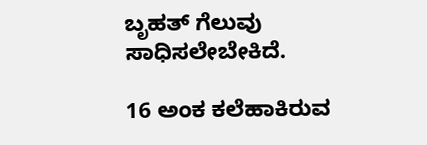ಬೃಹತ್ ಗೆಲುವು ಸಾಧಿಸಲೇಬೇಕಿದೆ.

16 ಅಂಕ ಕಲೆಹಾಕಿರುವ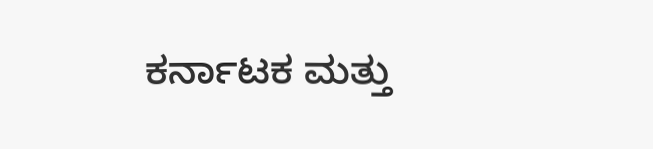ಕರ್ನಾಟಕ ಮತ್ತು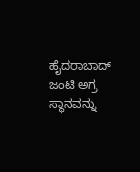ಹೈದರಾಬಾದ್ ಜಂಟಿ ಅಗ್ರ ಸ್ಥಾನವನ್ನು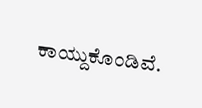ಕಾಯ್ದುಕೊಂಡಿವೆ.